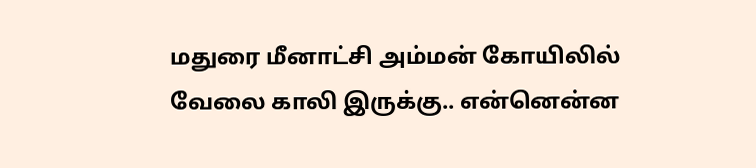மதுரை மீனாட்சி அம்மன் கோயிலில் வேலை காலி இருக்கு.. என்னென்ன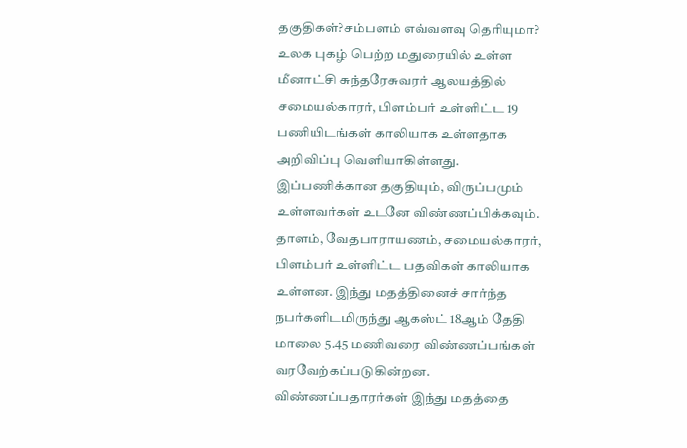தகுதிகள்?சம்பளம் எவ்வளவு தெரியுமா?
உலக புகழ் பெற்ற மதுரையில் உள்ள மீனாட்சி சுந்தரேசுவரர் ஆலயத்தில் சமையல்காரர், பிளம்பர் உள்ளிட்ட 19 பணியிடங்கள் காலியாக உள்ளதாக அறிவிப்பு வெளியாகிள்ளது. இப்பணிக்கான தகுதியும், விருப்பமும் உள்ளவர்கள் உடனே விண்ணப்பிக்கவும்.
தாளம், வேதபாராயணம், சமையல்காரர், பிளம்பர் உள்ளிட்ட பதவிகள் காலியாக உள்ளன. இந்து மதத்தினைச் சார்ந்த நபர்களிடமிருந்து ஆகஸ்ட் 18ஆம் தேதி மாலை 5.45 மணிவரை விண்ணப்பங்கள் வரவேற்கப்படுகின்றன.
விண்ணப்பதாரர்கள் இந்து மதத்தை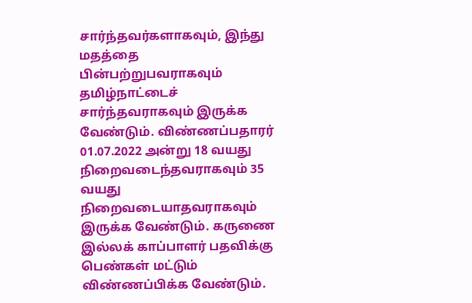சார்ந்தவர்களாகவும், இந்து மதத்தை பின்பற்றுபவராகவும் தமிழ்நாட்டைச் சார்ந்தவராகவும் இருக்க வேண்டும். விண்ணப்பதாரர் 01.07.2022 அன்று 18 வயது நிறைவடைந்தவராகவும் 35 வயது நிறைவடையாதவராகவும் இருக்க வேண்டும். கருணை இல்லக் காப்பாளர் பதவிக்கு பெண்கள் மட்டும் விண்ணப்பிக்க வேண்டும்.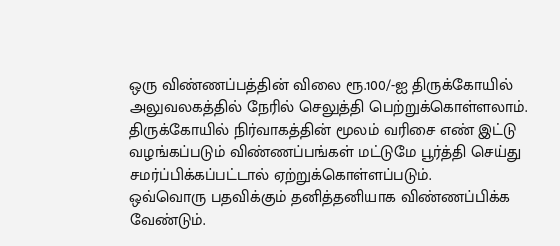ஒரு விண்ணப்பத்தின் விலை ரூ.100/-ஐ திருக்கோயில் அலுவலகத்தில் நேரில் செலுத்தி பெற்றுக்கொள்ளலாம். திருக்கோயில் நிர்வாகத்தின் மூலம் வரிசை எண் இட்டு வழங்கப்படும் விண்ணப்பங்கள் மட்டுமே பூர்த்தி செய்து சமர்ப்பிக்கப்பட்டால் ஏற்றுக்கொள்ளப்படும்.
ஒவ்வொரு பதவிக்கும் தனித்தனியாக விண்ணப்பிக்க வேண்டும்.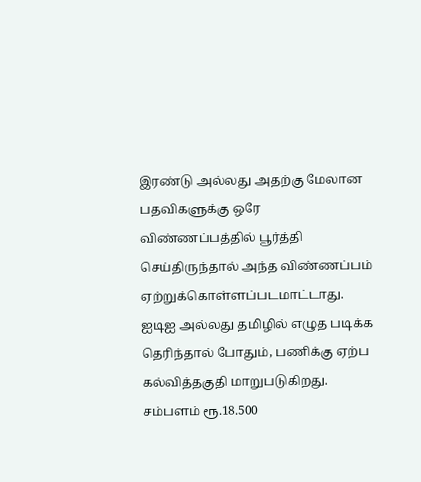இரண்டு அல்லது அதற்கு மேலான பதவிகளுக்கு ஒரே விண்ணப்பத்தில் பூர்த்தி செய்திருந்தால் அந்த விண்ணப்பம் ஏற்றுக்கொள்ளப்படமாட்டாது.
ஐடிஐ அல்லது தமிழில் எழுத படிக்க தெரிந்தால் போதும், பணிக்கு ஏற்ப கல்வித்தகுதி மாறுபடுகிறது. சம்பளம் ரூ.18.500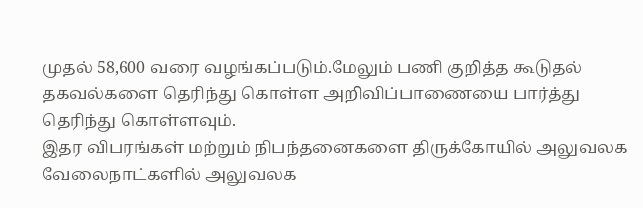முதல் 58,600 வரை வழங்கப்படும்.மேலும் பணி குறித்த கூடுதல் தகவல்களை தெரிந்து கொள்ள அறிவிப்பாணையை பார்த்து தெரிந்து கொள்ளவும்.
இதர விபரங்கள் மற்றும் நிபந்தனைகளை திருக்கோயில் அலுவலக வேலைநாட்களில் அலுவலக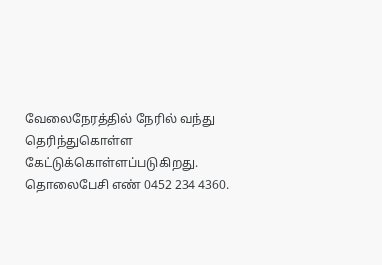வேலைநேரத்தில் நேரில் வந்து தெரிந்துகொள்ள கேட்டுக்கொள்ளப்படுகிறது. தொலைபேசி எண் 0452 234 4360.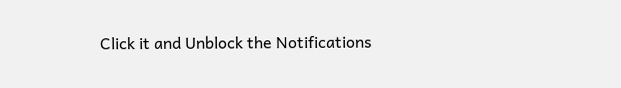Click it and Unblock the Notifications